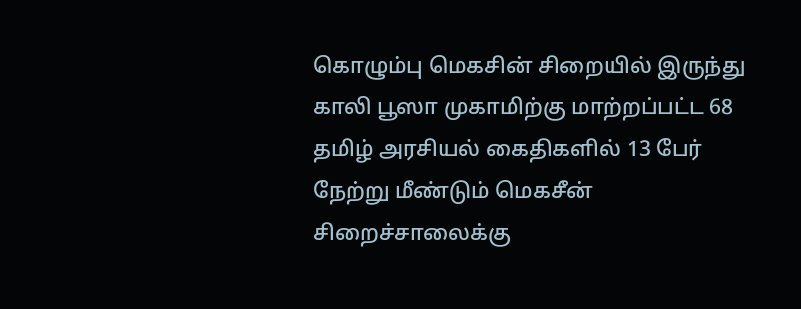கொழும்பு மெகசின் சிறையில் இருந்து காலி பூஸா முகாமிற்கு மாற்றப்பட்ட 68 தமிழ் அரசியல் கைதிகளில் 13 பேர் நேற்று மீண்டும் மெகசீன் சிறைச்சாலைக்கு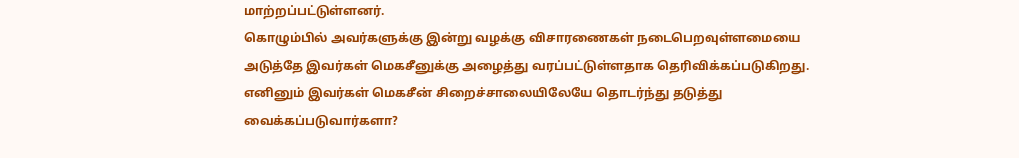மாற்றப்பட்டுள்ளனர்.
கொழும்பில் அவர்களுக்கு இன்று வழக்கு விசாரணைகள் நடைபெறவுள்ளமையை அடுத்தே இவர்கள் மெகசீனுக்கு அழைத்து வரப்பட்டுள்ளதாக தெரிவிக்கப்படுகிறது.
எனினும் இவர்கள் மெகசீன் சிறைச்சாலையிலேயே தொடர்ந்து தடுத்து வைக்கப்படுவார்களா?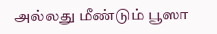அல்லது மீண்டும் பூஸா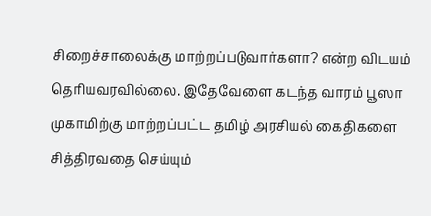சிறைச்சாலைக்கு மாற்றப்படுவார்களா? என்ற விடயம் தெரியவரவில்லை. இதேவேளை கடந்த வாரம் பூஸா முகாமிற்கு மாற்றப்பட்ட தமிழ் அரசியல் கைதிகளை சித்திரவதை செய்யும்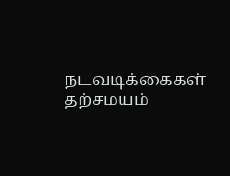நடவடிக்கைகள் தற்சமயம்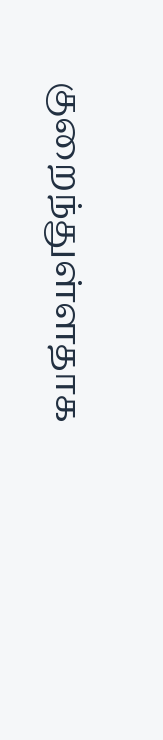குறைந்துள்ளதாக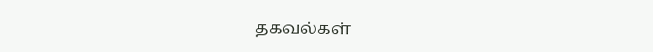தகவல்கள்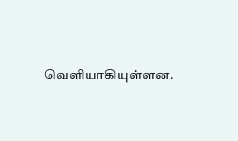வெளியாகியுள்ளன.